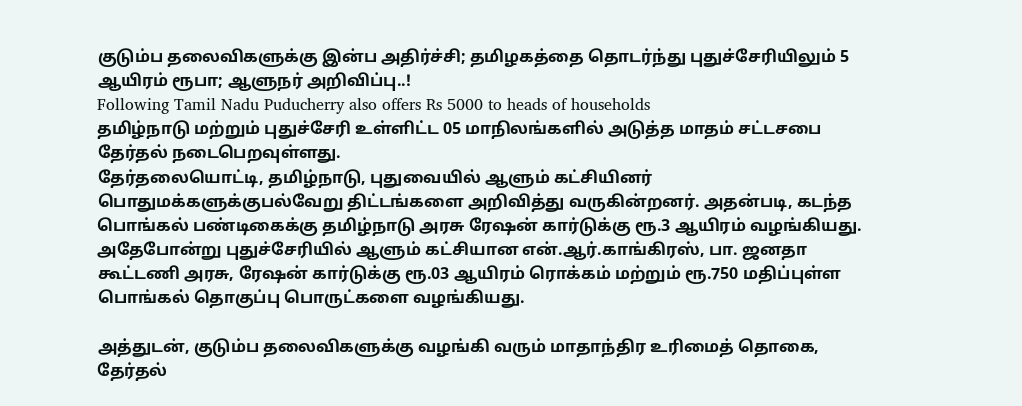குடும்ப தலைவிகளுக்கு இன்ப அதிர்ச்சி; தமிழகத்தை தொடர்ந்து புதுச்சேரியிலும் 5 ஆயிரம் ரூபா; ஆளுநர் அறிவிப்பு..!
Following Tamil Nadu Puducherry also offers Rs 5000 to heads of households
தமிழ்நாடு மற்றும் புதுச்சேரி உள்ளிட்ட 05 மாநிலங்களில் அடுத்த மாதம் சட்டசபை தேர்தல் நடைபெறவுள்ளது.
தேர்தலையொட்டி, தமிழ்நாடு, புதுவையில் ஆளும் கட்சியினர் பொதுமக்களுக்குபல்வேறு திட்டங்களை அறிவித்து வருகின்றனர். அதன்படி, கடந்த பொங்கல் பண்டிகைக்கு தமிழ்நாடு அரசு ரேஷன் கார்டுக்கு ரூ.3 ஆயிரம் வழங்கியது. அதேபோன்று புதுச்சேரியில் ஆளும் கட்சியான என்.ஆர்.காங்கிரஸ், பா. ஜனதா கூட்டணி அரசு, ரேஷன் கார்டுக்கு ரூ.03 ஆயிரம் ரொக்கம் மற்றும் ரூ.750 மதிப்புள்ள பொங்கல் தொகுப்பு பொருட்களை வழங்கியது.

அத்துடன், குடும்ப தலைவிகளுக்கு வழங்கி வரும் மாதாந்திர உரிமைத் தொகை, தேர்தல்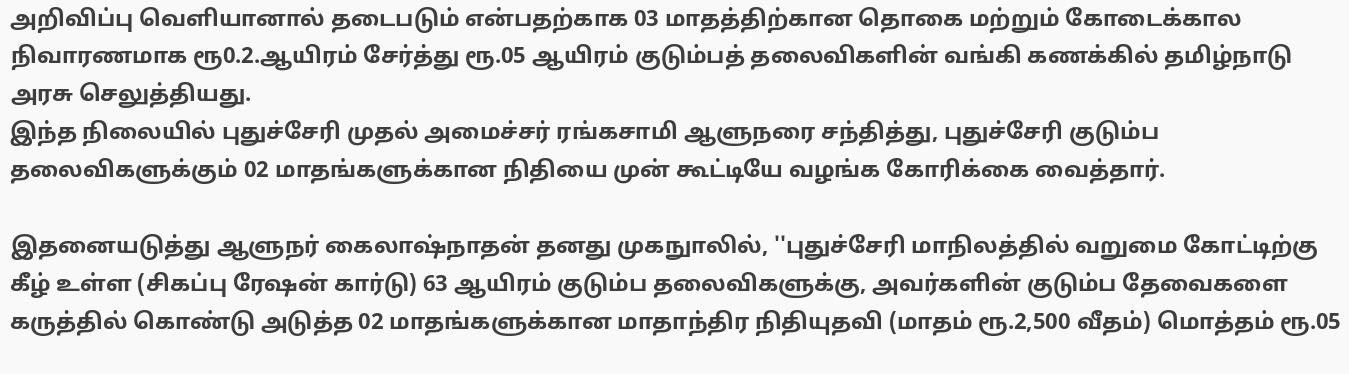அறிவிப்பு வெளியானால் தடைபடும் என்பதற்காக 03 மாதத்திற்கான தொகை மற்றும் கோடைக்கால நிவாரணமாக ரூ0.2.ஆயிரம் சேர்த்து ரூ.05 ஆயிரம் குடும்பத் தலைவிகளின் வங்கி கணக்கில் தமிழ்நாடு அரசு செலுத்தியது.
இந்த நிலையில் புதுச்சேரி முதல் அமைச்சர் ரங்கசாமி ஆளுநரை சந்தித்து, புதுச்சேரி குடும்ப தலைவிகளுக்கும் 02 மாதங்களுக்கான நிதியை முன் கூட்டியே வழங்க கோரிக்கை வைத்தார்.

இதனையடுத்து ஆளுநர் கைலாஷ்நாதன் தனது முகநுாலில், ''புதுச்சேரி மாநிலத்தில் வறுமை கோட்டிற்கு கீழ் உள்ள (சிகப்பு ரேஷன் கார்டு) 63 ஆயிரம் குடும்ப தலைவிகளுக்கு, அவர்களின் குடும்ப தேவைகளை கருத்தில் கொண்டு அடுத்த 02 மாதங்களுக்கான மாதாந்திர நிதியுதவி (மாதம் ரூ.2,500 வீதம்) மொத்தம் ரூ.05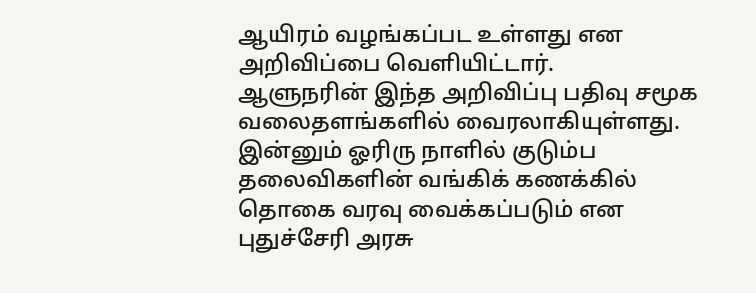ஆயிரம் வழங்கப்பட உள்ளது என அறிவிப்பை வெளியிட்டார்.
ஆளுநரின் இந்த அறிவிப்பு பதிவு சமூக வலைதளங்களில் வைரலாகியுள்ளது. இன்னும் ஓரிரு நாளில் குடும்ப தலைவிகளின் வங்கிக் கணக்கில் தொகை வரவு வைக்கப்படும் என புதுச்சேரி அரசு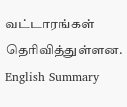வட்டாரங்கள் தெரிவித்துள்ளன.
English Summary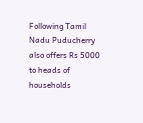Following Tamil Nadu Puducherry also offers Rs 5000 to heads of households